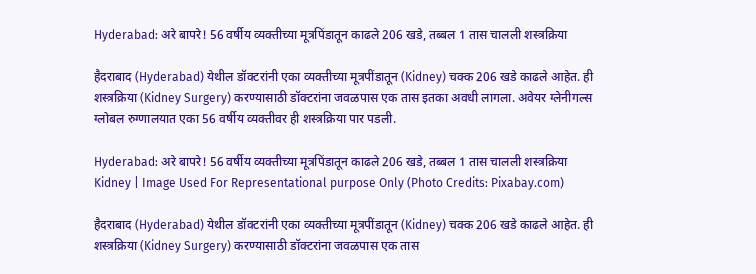Hyderabad: अरे बापरे! 56 वर्षीय व्यक्तीच्या मूत्रपिंडातून काढले 206 खडे, तब्बल 1 तास चालली शस्त्रक्रिया

हैदराबाद (Hyderabad) येथील डॉक्टरांनी एका व्यक्तीच्या मूत्रपींडातून (Kidney) चक्क 206 खडे काढले आहेत. ही शस्त्रक्रिया (Kidney Surgery) करण्यासाठी डॉक्टरांना जवळपास एक तास इतका अवधी लागला. अवेयर ग्लेनीगल्स ग्लोबल रुग्णालयात एका 56 वर्षीय व्यक्तीवर ही शस्त्रक्रिया पार पडली.

Hyderabad: अरे बापरे! 56 वर्षीय व्यक्तीच्या मूत्रपिंडातून काढले 206 खडे, तब्बल 1 तास चालली शस्त्रक्रिया
Kidney | Image Used For Representational purpose Only (Photo Credits: Pixabay.com)

हैदराबाद (Hyderabad) येथील डॉक्टरांनी एका व्यक्तीच्या मूत्रपींडातून (Kidney) चक्क 206 खडे काढले आहेत. ही शस्त्रक्रिया (Kidney Surgery) करण्यासाठी डॉक्टरांना जवळपास एक तास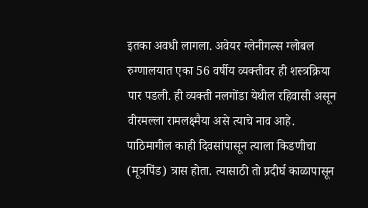इतका अवधी लागला. अवेयर ग्लेनीगल्स ग्लोबल रुग्णालयात एका 56 वर्षीय व्यक्तीवर ही शस्त्रक्रिया पार पडली. ही व्यक्ती नलगोंडा येथील रहिवासी असून वीरमल्ला रामलक्ष्मैया असे त्याचे नाव आहे. पाठिमागील काही दिवसांपासून त्याला किडणीचा (मूत्रपिंड) त्रास होता. त्यासाठी तो प्रदीर्घ काळापासून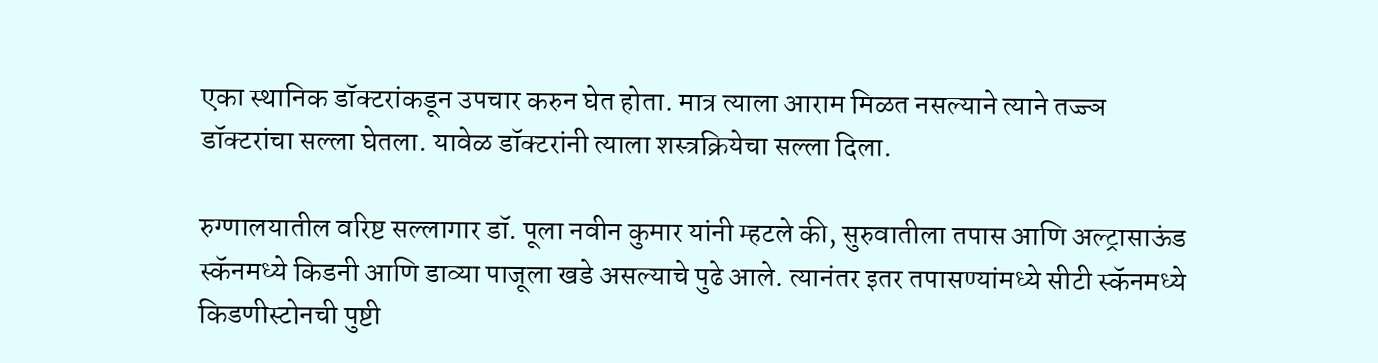एका स्थानिक डॉक्टरांकडून उपचार करुन घेत होता. मात्र त्याला आराम मिळत नसल्याने त्याने तज्ज्ञ डॉक्टरांचा सल्ला घेतला. यावेळ डॉक्टरांनी त्याला शस्त्रक्रियेचा सल्ला दिला.

रुग्णालयातील वरिष्ट सल्लागार डॉ. पूला नवीन कुमार यांनी म्हटले की, सुरुवातीला तपास आणि अल्ट्रासाऊंड स्कॅनमध्ये किडनी आणि डाव्या पाजूला खडे असल्याचे पुढे आले. त्यानंतर इतर तपासण्यांमध्ये सीटी स्कॅनमध्ये किडणीस्टोनची पुष्टी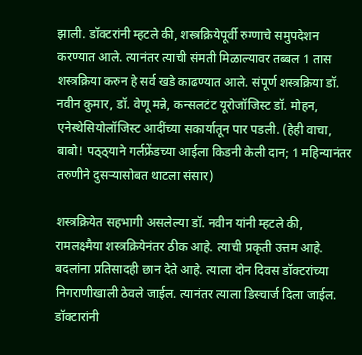झाली. डॉक्टरांनी म्हटले की, शस्त्रक्रियेपूर्वी रुग्णाचे समुपदेशन करण्यात आले. त्यानंतर त्याची संमती मिळाल्यावर तब्बल 1 तास शस्त्रक्रिया करुन हे सर्व खडे काढण्यात आले. संपूर्ण शस्त्रक्रिया डॉ. नवीन कुमार, डॉ. वेणू मन्ने, कन्सलटंट यूरोजॉजिस्ट डॉ. मोहन, एनेस्थेसियोलॉजिस्ट आदींच्या सकार्यातून पार पडली. (हेही वाचा, बाबो! पठ्ठ्याने गर्लफ्रेंडच्या आईला किडनी केली दान; 1 महिन्यानंतर तरुणीने दुसऱ्यासोबत थाटला संसार)

शस्त्रक्रियेत सहभागी असलेल्या डॉ. नवीन यांनी म्हटले की, रामलक्ष्मैया शस्त्रक्रियेनंतर ठीक आहे. त्याची प्रकृती उत्तम आहे. बदलांना प्रतिसादही छान देते आहे. त्याला दोन दिवस डॉक्टरांच्या निगराणीखाली ठेवले जाईल. त्यानंतर त्याला डिस्चार्ज दिला जाईल. डॉक्टारांनी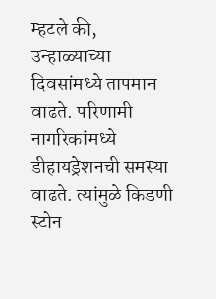म्हटले की, उन्हाळ्याच्या दिवसांमध्ये तापमान वाढते. परिणामी नागरिकांमध्ये डीहायड्रेशनची समस्या वाढते. त्यांमुळे किडणी स्टोन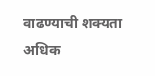वाढण्याची शक्यता अधिक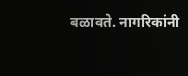बळावते. नागरिकांनी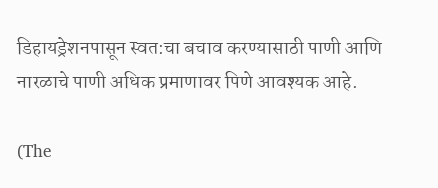डिहायड्रेशनपासून स्वत:चा बचाव करण्यासाठी पाणी आणि नारळाचे पाणी अधिक प्रमाणावर पिणे आवश्यक आहे.

(The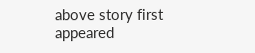above story first appeared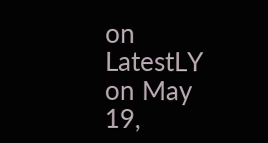on LatestLY on May 19,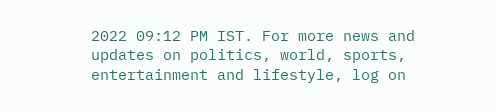2022 09:12 PM IST. For more news and updates on politics, world, sports, entertainment and lifestyle, log on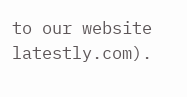to our website latestly.com).